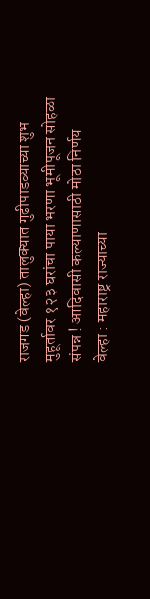राजगड (वेल्हा) तालुक्यात गुढीपाडव्याच्या शुभ मुहूर्तावर १२३ घरांचा पाया भरणा भूमीपूजन सोहळा संपन्न ! आदिवासी कल्याणासाठी मोठा निर्णय
वेल्हा : महाराष्ट्र राज्याच्या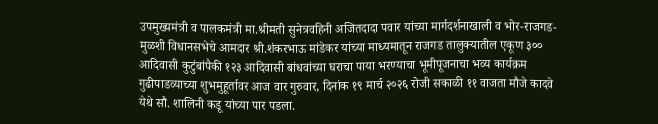उपमुख्यमंत्री व पालकमंत्री मा.श्रीमती सुनेत्रवहिनी अजितदादा पवार यांच्या मार्गदर्शनाखाली व भोर-राजगड-मुळशी विधानसभेचे आमदार श्री.शंकरभाऊ मांडेकर यांच्या माध्यमातून राजगड तालुक्यातील एकूण ३०० आदिवासी कुटुंबांपैकी १२३ आदिवासी बांधवांच्या घराचा पाया भरण्याचा भूमीपूजनाचा भव्य कार्यक्रम गुढीपाडव्याच्या शुभमुहूर्तावर आज वार गुरुवार, दिनांक १९ मार्च २०२६ रोजी सकाळी ११ वाजता मौजे कादवे येथे सौ. शालिनी कडू यांच्या पार पडला.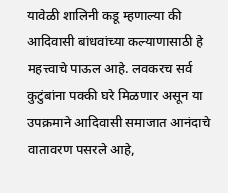यावेळी शालिनी कडू म्हणाल्या की आदिवासी बांधवांच्या कल्याणासाठी हे महत्त्वाचे पाऊल आहे. लवकरच सर्व कुटुंबांना पक्की घरे मिळणार असून या उपक्रमाने आदिवासी समाजात आनंदाचे वातावरण पसरले आहे,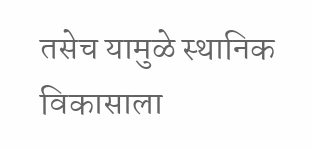तसेच यामुळे स्थानिक विकासाला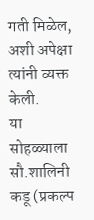गती मिळेल, अशी अपेक्षा त्यांनी व्यक्त केली.
या सोहळ्याला सौ.शालिनी कडू (प्रकल्प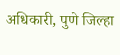अधिकारी, पुणे जिल्हा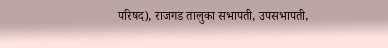परिषद), राजगड तालुका सभापती, उपसभापती,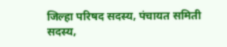जिल्हा परिषद सदस्य, पंचायत समिती सदस्य,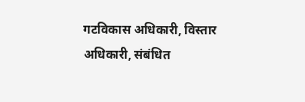गटविकास अधिकारी, विस्तार अधिकारी, संबंधित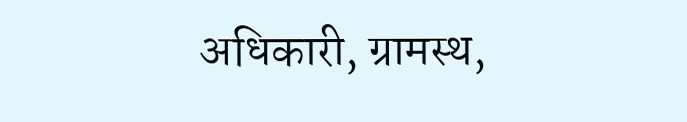अधिकारी, ग्रामस्थ,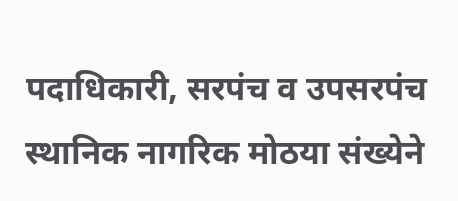पदाधिकारी, सरपंच व उपसरपंच स्थानिक नागरिक मोठया संख्येने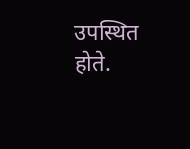उपस्थित होते.